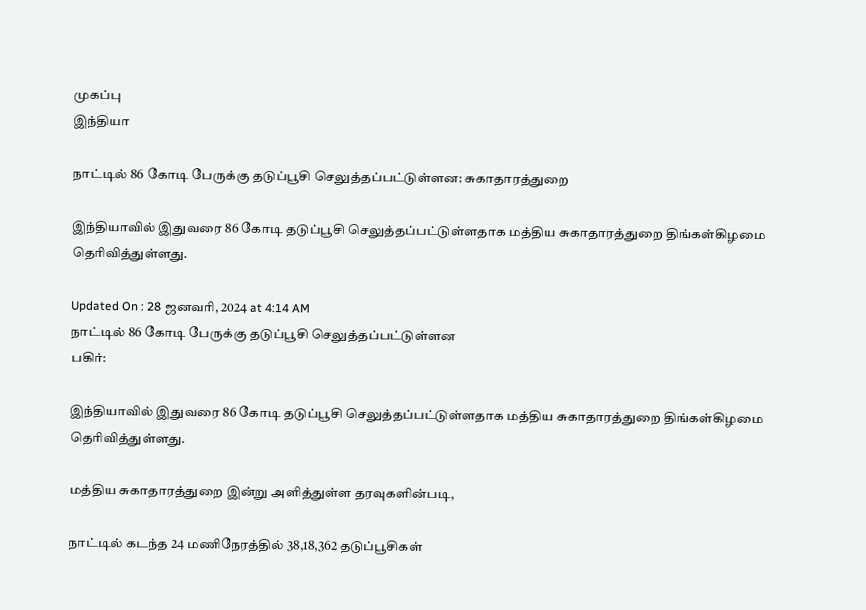முகப்பு
இந்தியா

நாட்டில் 86 கோடி பேருக்கு தடுப்பூசி செலுத்தப்பட்டுள்ளன: சுகாதாரத்துறை

இந்தியாவில் இதுவரை 86 கோடி தடுப்பூசி செலுத்தப்பட்டுள்ளதாக மத்திய சுகாதாரத்துறை திங்கள்கிழமை தெரிவித்துள்ளது.

Updated On : 28 ஜனவரி, 2024 at 4:14 AM
நாட்டில் 86 கோடி பேருக்கு தடுப்பூசி செலுத்தப்பட்டுள்ளன
பகிர்:

இந்தியாவில் இதுவரை 86 கோடி தடுப்பூசி செலுத்தப்பட்டுள்ளதாக மத்திய சுகாதாரத்துறை திங்கள்கிழமை தெரிவித்துள்ளது.

மத்திய சுகாதாரத்துறை இன்று அளித்துள்ள தரவுகளின்படி,

நாட்டில் கடந்த 24 மணிநேரத்தில் 38,18,362 தடுப்பூசிகள்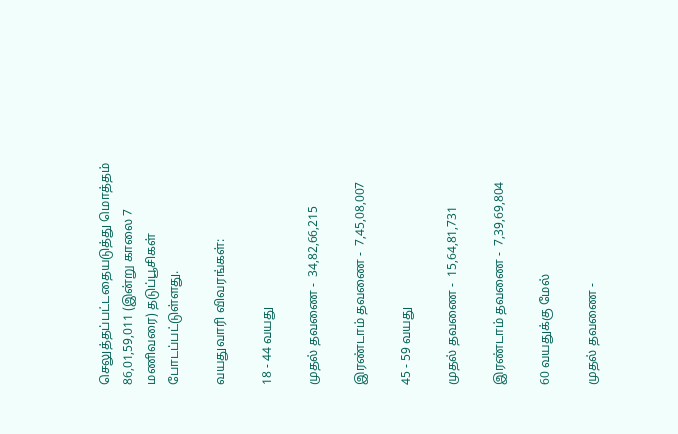செலுத்தப்பட்டதையடுத்து மொத்தம்  86,01,59,011 (இன்று காலை 7 மணிவரை) தடுப்பூசிகள் போடப்பட்டுள்ளது.

வயதுவாரி விவரங்கள்:

18 - 44 வயது

முதல் தவணை -  34,82,66,215

இரண்டாம் தவணை -  7,45,08,007

45 - 59 வயது

முதல் தவணை -  15,64,81,731

இரண்டாம் தவணை -  7,39,69,804

60 வயதுக்கு மேல்

முதல் தவணை -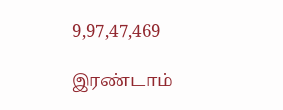9,97,47,469

இரண்டாம்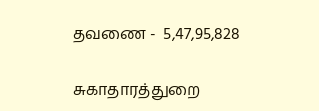தவணை -  5,47,95,828

சுகாதாரத்துறை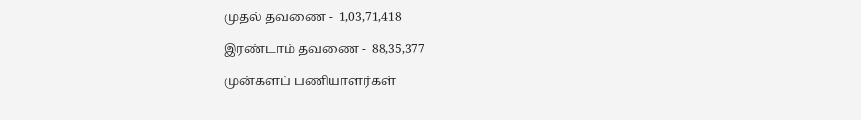முதல் தவணை -  1,03,71,418

இரண்டாம் தவணை -  88,35,377

முன்களப் பணியாளர்கள்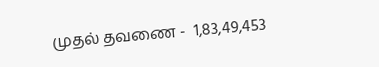முதல் தவணை -  1,83,49,453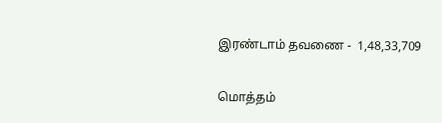இரண்டாம் தவணை -  1,48,33,709

மொத்தம்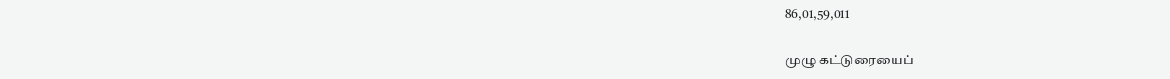86,01,59,011

முழு கட்டுரையைப்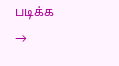படிக்க →